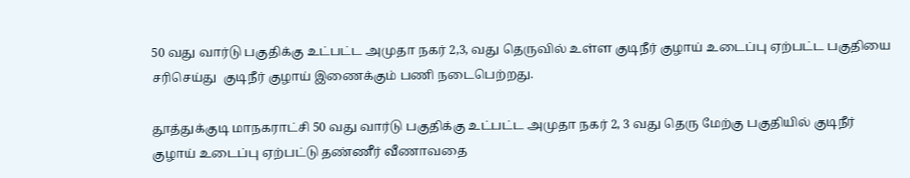50 வது வார்டு பகுதிக்கு உட்பட்ட அமுதா நகர் 2,3, வது தெருவில் உள்ள குடிநீர் குழாய் உடைப்பு ஏற்பட்ட பகுதியை சரிசெய்து  குடிநீர் குழாய் இணைக்கும் பணி நடைபெற்றது.

தூத்துக்குடி மாநகராட்சி 50 வது வார்டு பகுதிக்கு உட்பட்ட அமுதா நகர் 2, 3 வது தெரு மேற்கு பகுதியில் குடிநீர் குழாய் உடைப்பு ஏற்பட்டு தண்ணீர் வீணாவதை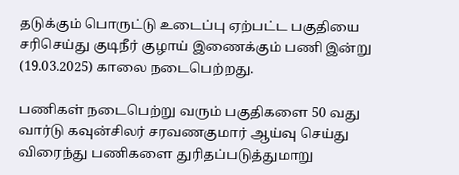தடுக்கும் பொருட்டு உடைப்பு ஏற்பட்ட பகுதியை சரிசெய்து குடிநீர் குழாய் இணைக்கும் பணி இன்று (19.03.2025) காலை நடைபெற்றது.

பணிகள் நடைபெற்று வரும் பகுதிகளை 50 வது வார்டு கவுன்சிலர் சரவணகுமார் ஆய்வு செய்து விரைந்து பணிகளை துரிதப்படுத்துமாறு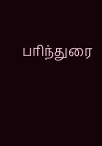பரிந்துரை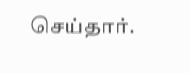செய்தார்.